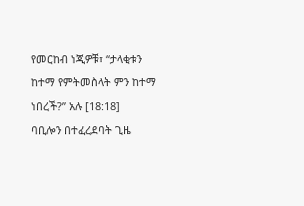የመርከብ ነጂዎቹ፣ “ታላቂቱን ከተማ የምትመስላት ምን ከተማ ነበረች?” አሉ [18:18]
ባቢሎን በተፈረደባት ጊዜ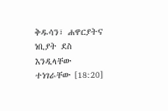ቅዱሳን፣ ሐዋርያትና ነቢያት ደስ እንዲላቸው ተነገራቸው [18:20]